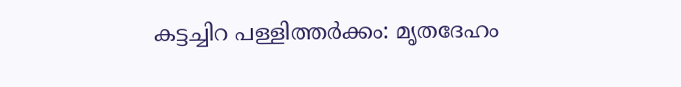കട്ടച്ചിറ പള്ളിത്തര്‍ക്കം: മൃതദേഹം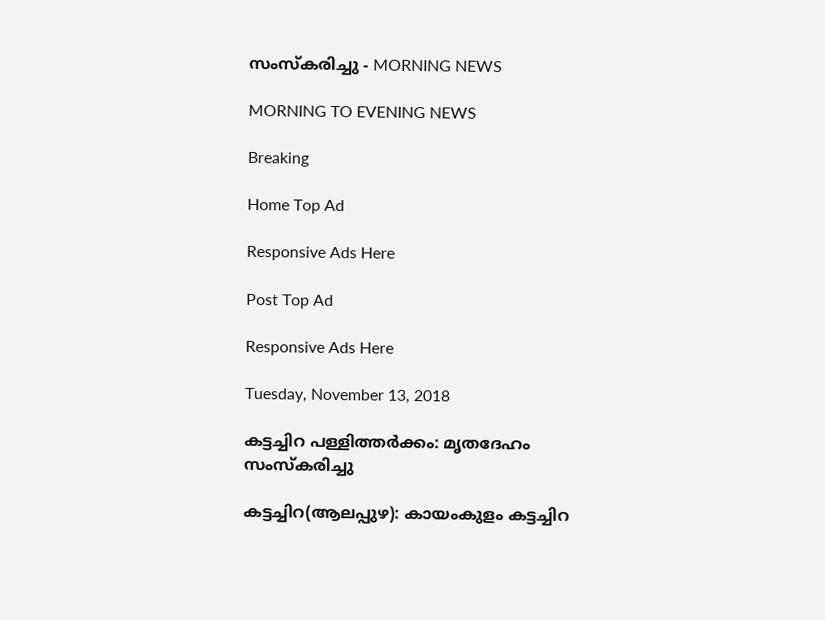സംസ്‌കരിച്ചു - MORNING NEWS

MORNING TO EVENING NEWS

Breaking

Home Top Ad

Responsive Ads Here

Post Top Ad

Responsive Ads Here

Tuesday, November 13, 2018

കട്ടച്ചിറ പള്ളിത്തര്‍ക്കം: മൃതദേഹം സംസ്‌കരിച്ചു

കട്ടച്ചിറ(ആലപ്പുഴ): കായംകുളം കട്ടച്ചിറ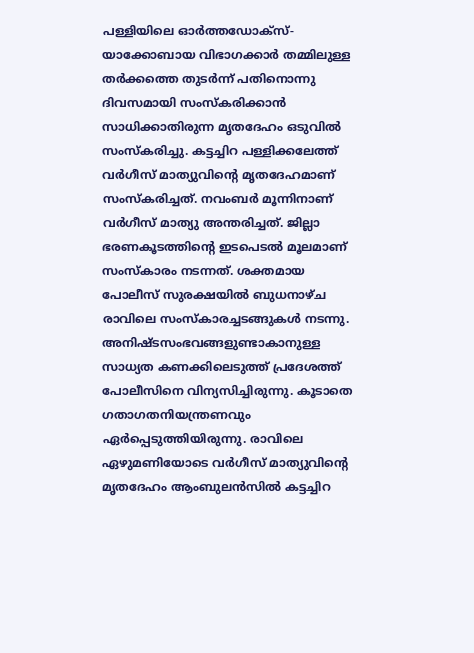പള്ളിയിലെ ഓർത്തഡോക്സ്- യാക്കോബായ വിഭാഗക്കാർ തമ്മിലുള്ള തർക്കത്തെ തുടർന്ന് പതിനൊന്നു ദിവസമായി സംസ്കരിക്കാൻ സാധിക്കാതിരുന്ന മൃതദേഹം ഒടുവിൽ സംസ്കരിച്ചു. കട്ടച്ചിറ പള്ളിക്കലേത്ത് വർഗീസ് മാത്യുവിന്റെ മൃതദേഹമാണ് സംസ്കരിച്ചത്. നവംബർ മൂന്നിനാണ് വർഗീസ് മാത്യു അന്തരിച്ചത്. ജില്ലാ ഭരണകൂടത്തിന്റെ ഇടപെടൽ മൂലമാണ് സംസ്കാരം നടന്നത്. ശക്തമായ പോലീസ് സുരക്ഷയിൽ ബുധനാഴ്ച രാവിലെ സംസ്കാരച്ചടങ്ങുകൾ നടന്നു. അനിഷ്ടസംഭവങ്ങളുണ്ടാകാനുള്ള സാധ്യത കണക്കിലെടുത്ത് പ്രദേശത്ത് പോലീസിനെ വിന്യസിച്ചിരുന്നു. കൂടാതെ ഗതാഗതനിയന്ത്രണവും ഏർപ്പെടുത്തിയിരുന്നു. രാവിലെ ഏഴുമണിയോടെ വർഗീസ് മാത്യുവിന്റെ മൃതദേഹം ആംബുലൻസിൽ കട്ടച്ചിറ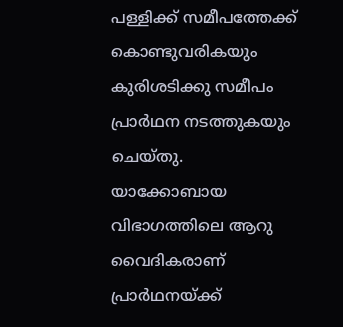പള്ളിക്ക് സമീപത്തേക്ക് കൊണ്ടുവരികയും കുരിശടിക്കു സമീപം പ്രാർഥന നടത്തുകയും ചെയ്തു. യാക്കോബായ വിഭാഗത്തിലെ ആറു വൈദികരാണ് പ്രാർഥനയ്ക്ക്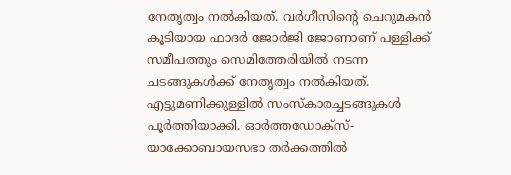നേതൃത്വം നൽകിയത്. വർഗീസിന്റെ ചെറുമകൻ കൂടിയായ ഫാദർ ജോർജി ജോണാണ് പള്ളിക്ക് സമീപത്തും സെമിത്തേരിയിൽ നടന്ന ചടങ്ങുകൾക്ക് നേതൃത്വം നൽകിയത്. എട്ടുമണിക്കുള്ളിൽ സംസ്കാരച്ചടങ്ങുകൾ പൂർത്തിയാക്കി. ഓർത്തഡോക്സ്- യാക്കോബായസഭാ തർക്കത്തിൽ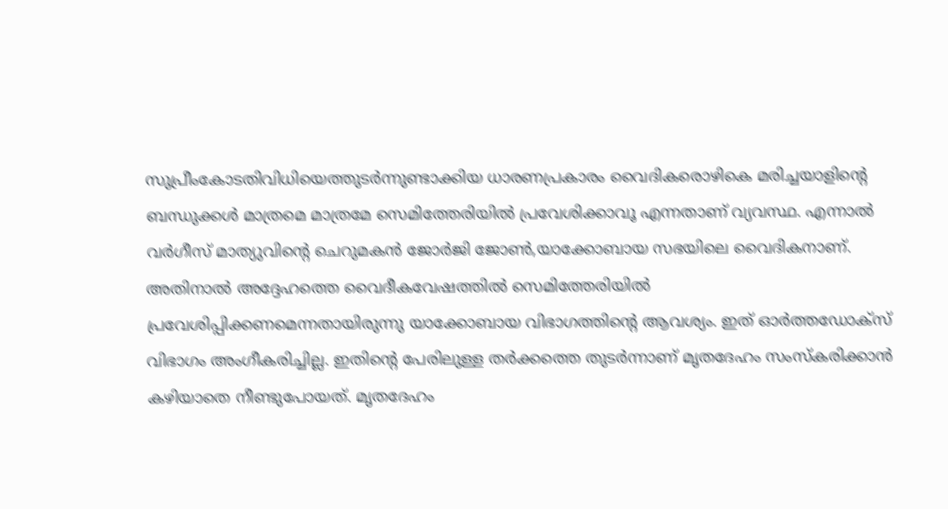സുപ്രീംകോടതിവിധിയെത്തുടർന്നുണ്ടാക്കിയ ധാരണപ്രകാരം വൈദികരൊഴികെ മരിച്ചയാളിന്റെ ബന്ധുക്കൾ മാത്രമെ മാത്രമേ സെമിത്തേരിയിൽ പ്രവേശിക്കാവൂ എന്നതാണ് വ്യവസ്ഥ. എന്നാൽ വർഗീസ് മാത്യുവിന്റെ ചെറുമകൻ ജോർജി ജോൺ,യാക്കോബായ സഭയിലെ വൈദികനാണ്. അതിനാൽ അദ്ദേഹത്തെ വൈദീകവേഷത്തിൽ സെമിത്തേരിയിൽ പ്രവേശിപ്പിക്കണമെന്നതായിരുന്നു യാക്കോബായ വിഭാഗത്തിന്റെ ആവശ്യം. ഇത് ഓർത്തഡോക്സ് വിഭാഗം അംഗീകരിച്ചില്ല. ഇതിന്റെ പേരിലുള്ള തർക്കത്തെ തുടർന്നാണ് മൃതദേഹം സംസ്കരിക്കാൻ കഴിയാതെ നീണ്ടുപോയത്. മൃതദേഹം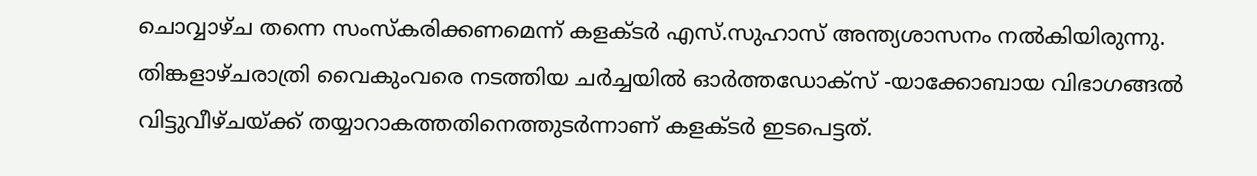ചൊവ്വാഴ്ച തന്നെ സംസ്കരിക്കണമെന്ന് കളക്ടർ എസ്.സുഹാസ് അന്ത്യശാസനം നൽകിയിരുന്നു. തിങ്കളാഴ്ചരാത്രി വൈകുംവരെ നടത്തിയ ചർച്ചയിൽ ഓർത്തഡോക്സ് -യാക്കോബായ വിഭാഗങ്ങൽ വിട്ടുവീഴ്ചയ്ക്ക് തയ്യാറാകത്തതിനെത്തുടർന്നാണ് കളക്ടർ ഇടപെട്ടത്.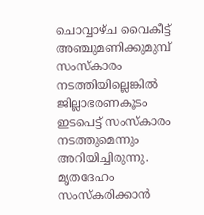ചൊവ്വാഴ്ച വൈകീട്ട് അഞ്ചുമണിക്കുമുമ്പ് സംസ്കാരം നടത്തിയില്ലെങ്കിൽ ജില്ലാഭരണകൂടം ഇടപെട്ട് സംസ്കാരം നടത്തുമെന്നും അറിയിച്ചിരുന്നു. മൃതദേഹം സംസ്കരിക്കാൻ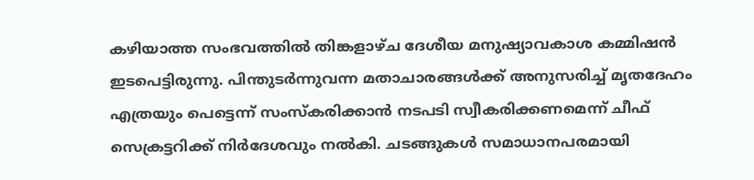കഴിയാത്ത സംഭവത്തിൽ തിങ്കളാഴ്ച ദേശീയ മനുഷ്യാവകാശ കമ്മിഷൻ ഇടപെട്ടിരുന്നു. പിന്തുടർന്നുവന്ന മതാചാരങ്ങൾക്ക് അനുസരിച്ച് മൃതദേഹം എത്രയും പെട്ടെന്ന് സംസ്കരിക്കാൻ നടപടി സ്വീകരിക്കണമെന്ന് ചീഫ് സെക്രട്ടറിക്ക് നിർദേശവും നൽകി. ചടങ്ങുകൾ സമാധാനപരമായി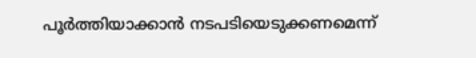പൂർത്തിയാക്കാൻ നടപടിയെടുക്കണമെന്ന്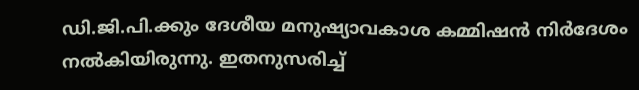ഡി.ജി.പി.ക്കും ദേശീയ മനുഷ്യാവകാശ കമ്മിഷൻ നിർദേശം നൽകിയിരുന്നു. ഇതനുസരിച്ച്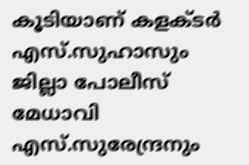കൂടിയാണ് കളക്ടർ എസ്.സുഹാസും ജില്ലാ പോലീസ് മേധാവി എസ്.സുരേന്ദ്രനും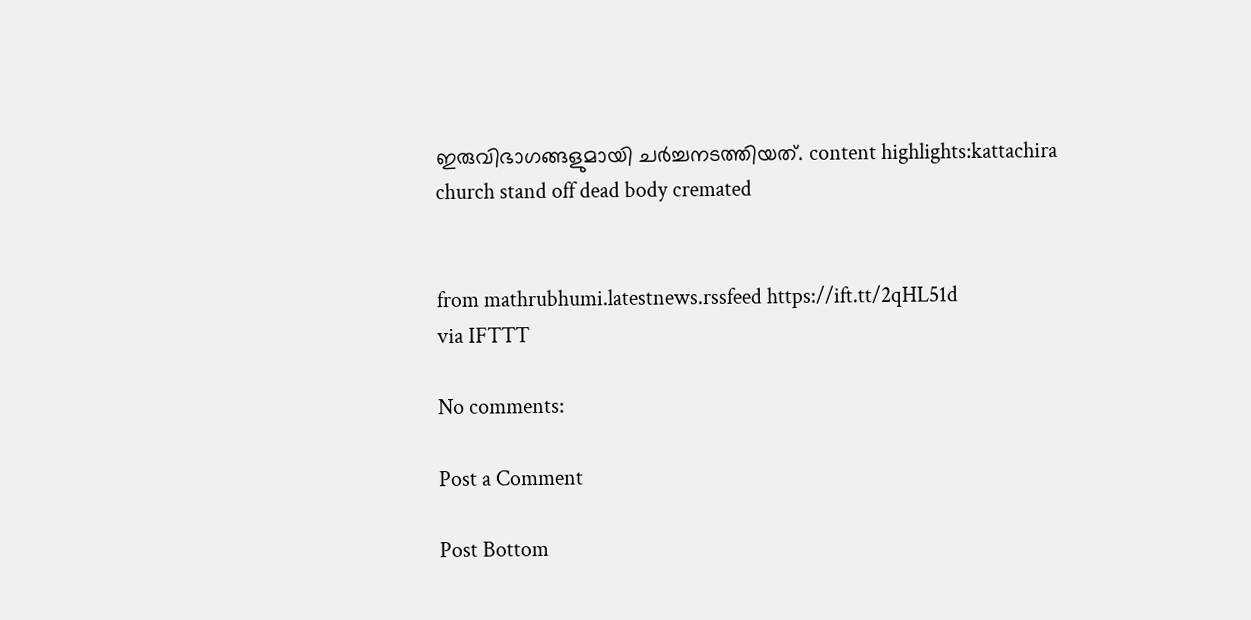ഇരുവിഭാഗങ്ങളുമായി ചർച്ചനടത്തിയത്. content highlights:kattachira church stand off dead body cremated


from mathrubhumi.latestnews.rssfeed https://ift.tt/2qHL51d
via IFTTT

No comments:

Post a Comment

Post Bottom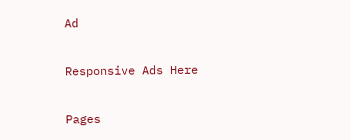Ad

Responsive Ads Here

Pages